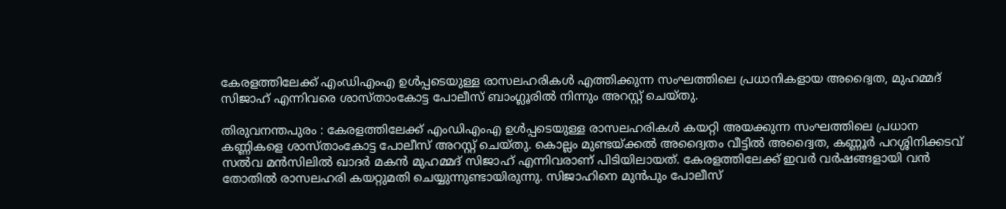കേരളത്തിലേക്ക് എംഡിഎംഎ ഉൾപ്പടെയുള്ള രാസലഹരികൾ എത്തിക്കുന്ന സംഘത്തിലെ പ്രധാനികളായ അദ്വൈത, മുഹമ്മദ് സിജാഹ് എന്നിവരെ ശാസ്താംകോട്ട പോലീസ് ബാംഗ്ലൂരിൽ നിന്നും അറസ്റ്റ് ചെയ്തു.

തിരുവനന്തപുരം : കേരളത്തിലേക്ക് എംഡിഎംഎ ഉൾപ്പടെയുള്ള രാസലഹരികൾ കയറ്റി അയക്കുന്ന സംഘത്തിലെ പ്രധാന കണ്ണികളെ ശാസ്താംകോട്ട പോലീസ് അറസ്റ്റ് ചെയ്തു. കൊല്ലം മുണ്ടയ്ക്കൽ അദ്വൈതം വീട്ടിൽ അദ്വൈത, കണ്ണൂർ പറശ്ശിനിക്കടവ് സൽവ മൻസിലിൽ ഖാദർ മകൻ മുഹമ്മദ് സിജാഹ് എന്നിവരാണ് പിടിയിലായത്. കേരളത്തിലേക്ക് ഇവർ വർഷങ്ങളായി വൻ തോതിൽ രാസലഹരി കയറ്റുമതി ചെയ്യുന്നുണ്ടായിരുന്നു. സിജാഹിനെ മുൻപും പോലീസ്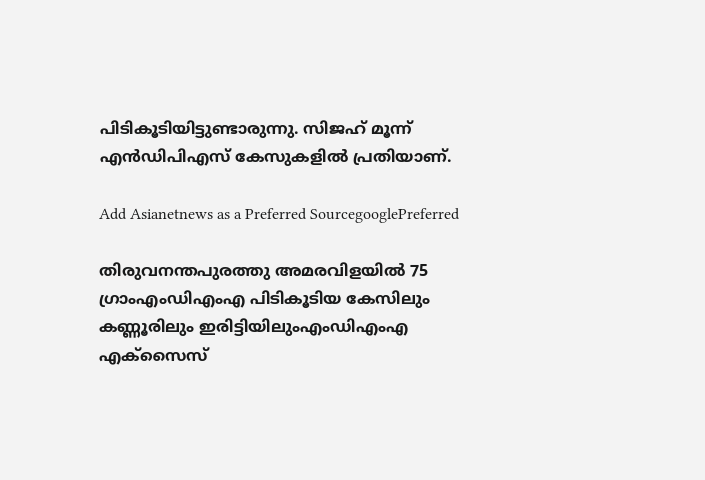പിടികൂടിയിട്ടുണ്ടാരുന്നു. സിജഹ് മൂന്ന് എൻഡിപിഎസ് കേസുകളിൽ പ്രതിയാണ്.

Add Asianetnews as a Preferred SourcegooglePreferred

തിരുവനന്തപുരത്തു അമരവിളയിൽ 75 ഗ്രാംഎംഡിഎംഎ പിടികൂടിയ കേസിലും കണ്ണൂരിലും ഇരിട്ടിയിലുംഎംഡിഎംഎ എക്സൈസ്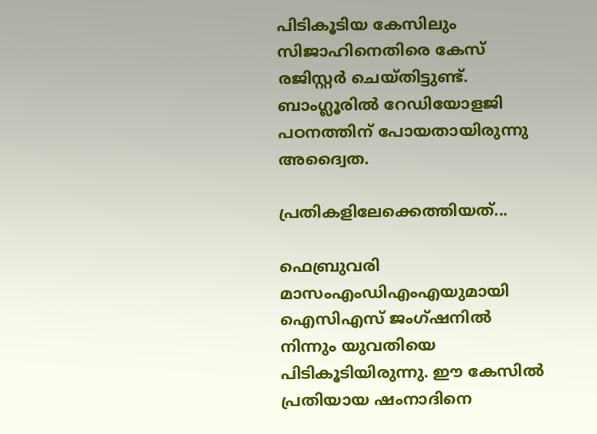പിടികൂടിയ കേസിലും സിജാഹിനെതിരെ കേസ് രജിസ്റ്റർ ചെയ്തിട്ടുണ്ട്. ബാംഗ്ലൂരിൽ റേഡിയോളജി പഠനത്തിന് പോയതായിരുന്നു അദ്വൈത.

പ്രതികളിലേക്കെത്തിയത്...

ഫെബ്രുവരി മാസംഎംഡിഎംഎയുമായി ഐസിഎസ് ജംഗ്ഷനിൽ നിന്നും യുവതിയെ പിടികൂടിയിരുന്നു. ഈ കേസിൽ പ്രതിയായ ഷംനാദിനെ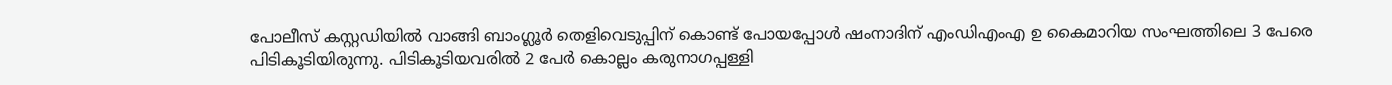പോലീസ് കസ്റ്റഡിയിൽ വാങ്ങി ബാംഗ്ലൂർ തെളിവെടുപ്പിന് കൊണ്ട് പോയപ്പോൾ ഷംനാദിന് എംഡിഎംഎ ഉ കൈമാറിയ സംഘത്തിലെ 3 പേരെ പിടികൂടിയിരുന്നു. പിടികൂടിയവരിൽ 2 പേർ കൊല്ലം കരുനാഗപ്പള്ളി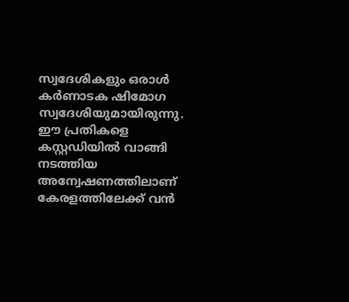സ്വദേശികളും ഒരാൾ കർണാടക ഷിമോഗ സ്വദേശിയുമായിരുന്നു. ഈ പ്രതികളെ കസ്റ്റഡിയിൽ വാങ്ങി നടത്തിയ അന്വേഷണത്തിലാണ് കേരളത്തിലേക്ക് വൻ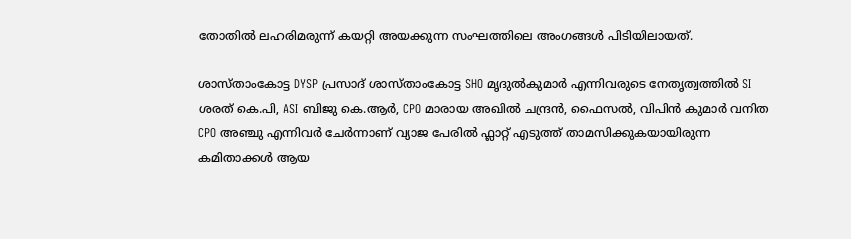തോതിൽ ലഹരിമരുന്ന് കയറ്റി അയക്കുന്ന സംഘത്തിലെ അംഗങ്ങൾ പിടിയിലായത്.

ശാസ്താംകോട്ട DYSP പ്രസാദ് ശാസ്താംകോട്ട SHO മൃദുൽകുമാർ എന്നിവരുടെ നേതൃത്വത്തിൽ SI ശരത് കെ.പി, ASI ബിജു കെ.ആർ, CPO മാരായ അഖിൽ ചന്ദ്രൻ, ഫൈസൽ, വിപിൻ കുമാർ വനിത CPO അഞ്ചു എന്നിവർ ചേർന്നാണ് വ്യാജ പേരിൽ ഫ്ലാറ്റ് എടുത്ത് താമസിക്കുകയായിരുന്ന കമിതാക്കൾ ആയ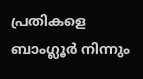പ്രതികളെ ബാംഗ്ലൂർ നിന്നും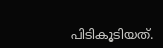പിടികൂടിയത്.